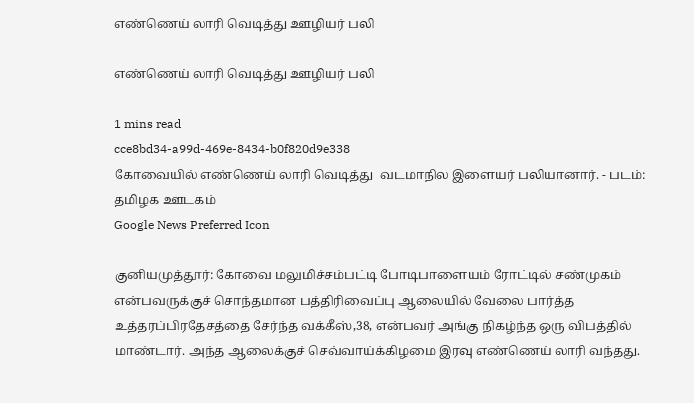எண்ணெய் லாரி வெடித்து ஊழியர் பலி

எண்ணெய் லாரி வெடித்து ஊழியர் பலி

1 mins read
cce8bd34-a99d-469e-8434-b0f820d9e338
கோவையில் எண்ணெய் லாரி வெடித்து  வடமாநில இளையர் பலியானார். - படம்: தமிழக ஊடகம்
Google News Preferred Icon

குனியமுத்தூர்: கோவை மலுமிச்சம்பட்டி போடிபாளையம் ரோட்டில் சண்முகம் என்பவருக்குச் சொந்தமான பத்திரிவைப்பு ஆலையில் வேலை பார்த்த உத்தரப்பிரதேசத்தை சேர்ந்த வக்கீஸ்,38, என்பவர் அங்கு நிகழ்ந்த ஒரு விபத்தில் மாண்டார். அந்த ஆலைக்குச் செவ்வாய்க்கிழமை இரவு எண்ணெய் லாரி வந்தது.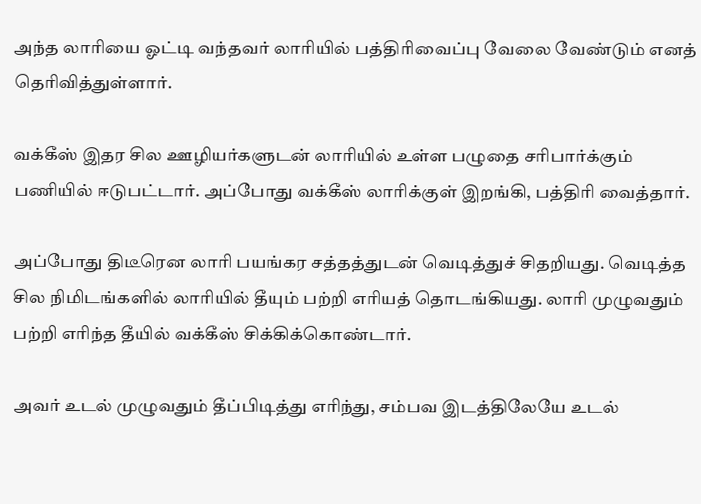அந்த லாரியை ஓட்டி வந்தவர் லாரியில் பத்திரிவைப்பு வேலை வேண்டும் எனத் தெரிவித்துள்ளார்.

வக்கீஸ் இதர சில ஊழியர்களுடன் லாரியில் உள்ள பழுதை சரிபார்க்கும் பணியில் ஈடுபட்டார். அப்போது வக்கீஸ் லாரிக்குள் இறங்கி, பத்திரி வைத்தார்.

அப்போது திடீரென லாரி பயங்கர சத்தத்துடன் வெடித்துச் சிதறியது. வெடித்த சில நிமிடங்களில் லாரியில் தீயும் பற்றி எரியத் தொடங்கியது. லாரி முழுவதும் பற்றி எரிந்த தீயில் வக்கீஸ் சிக்கிக்கொண்டார்.

அவர் உடல் முழுவதும் தீப்பிடித்து எரிந்து, சம்பவ இடத்திலேயே உடல்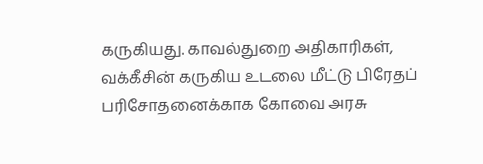கருகியது. காவல்துறை அதிகாரிகள், வக்கீசின் கருகிய உடலை மீட்டு பிரேதப் பரிசோதனைக்காக கோவை அரசு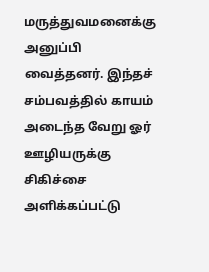மருத்துவமனைக்கு அனுப்பி வைத்தனர். இந்தச் சம்பவத்தில் காயம் அடைந்த வேறு ஓர் ஊழியருக்கு சிகிச்சை அளிக்கப்பட்டு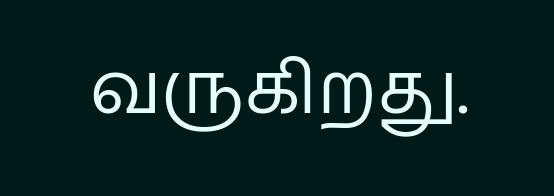வருகிறது.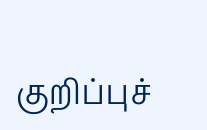குறிப்புச்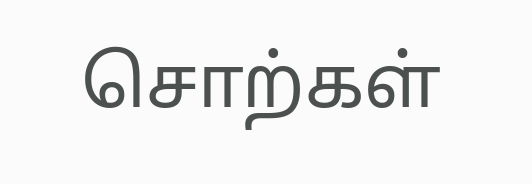சொற்கள்